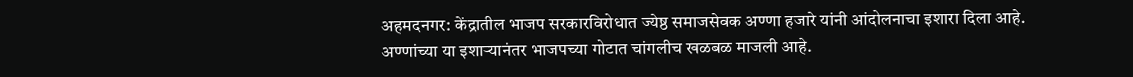अहमदनगर: केंद्रातील भाजप सरकारविरोधात ज्येष्ठ समाजसेवक अण्णा हजारे यांनी आंदोलनाचा इशारा दिला आहे. अण्णांच्या या इशाऱ्यानंतर भाजपच्या गोटात चांगलीच खळबळ माजली आहे.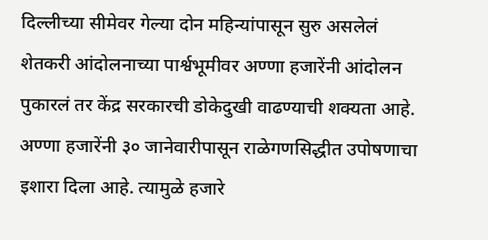दिल्लीच्या सीमेवर गेल्या दोन महिन्यांपासून सुरु असलेलं शेतकरी आंदोलनाच्या पार्श्वभूमीवर अण्णा हजारेंनी आंदोलन पुकारलं तर केंद्र सरकारची डोकेदुखी वाढण्याची शक्यता आहे.
अण्णा हजारेंनी ३० जानेवारीपासून राळेगणसिद्धीत उपोषणाचा इशारा दिला आहे. त्यामुळे हजारे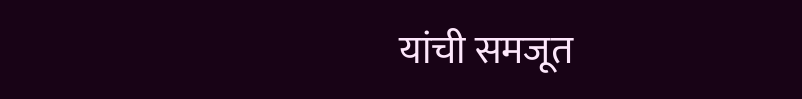यांची समजूत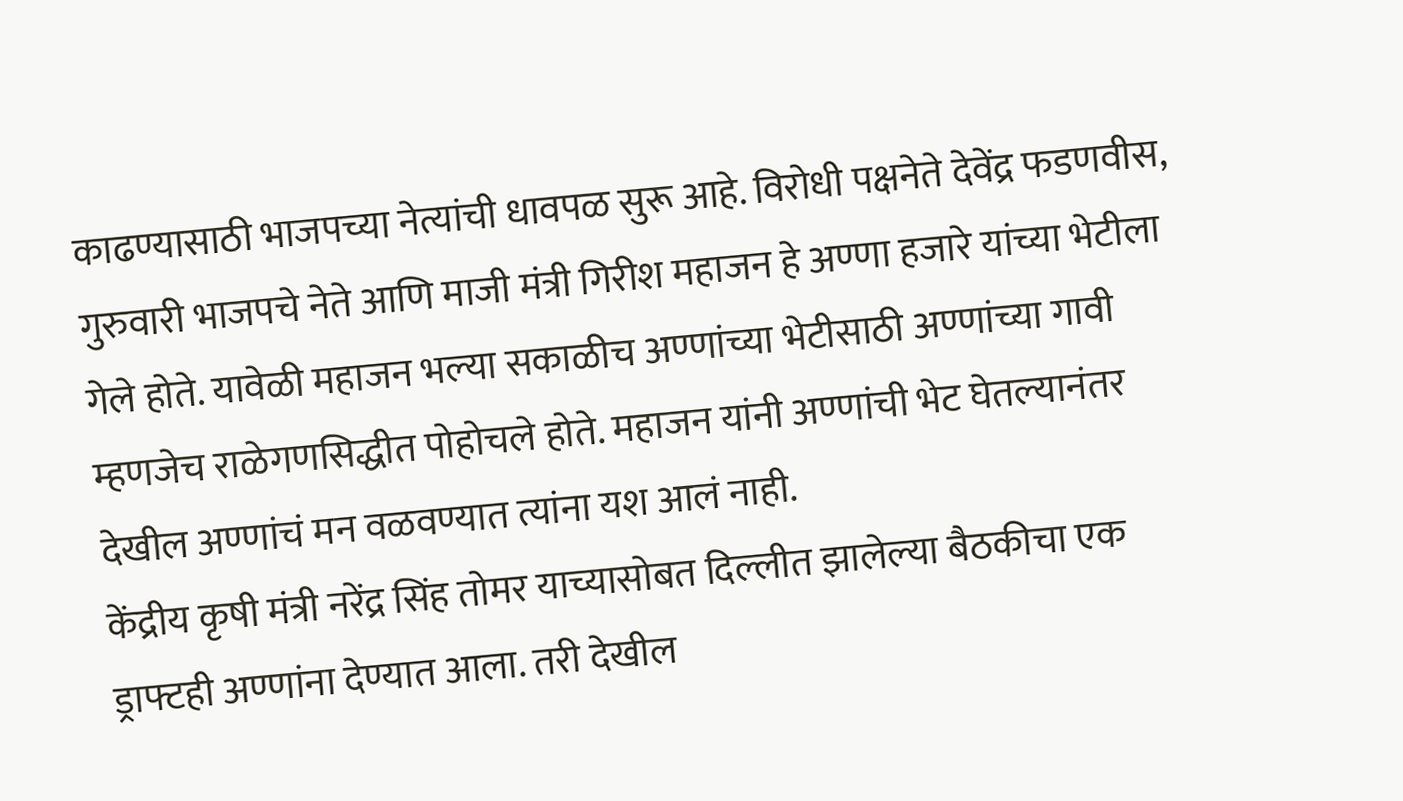काढण्यासाठी भाजपच्या नेत्यांची धावपळ सुरू आहे. विरोधी पक्षनेते देवेंद्र फडणवीस, गुरुवारी भाजपचे नेते आणि माजी मंत्री गिरीश महाजन हे अण्णा हजारे यांच्या भेटीला गेले होते. यावेळी महाजन भल्या सकाळीच अण्णांच्या भेटीसाठी अण्णांच्या गावी म्हणजेच राळेगणसिद्धीत पोहोचले होते. महाजन यांनी अण्णांची भेट घेतल्यानंतर देखील अण्णांचं मन वळवण्यात त्यांना यश आलं नाही.
केंद्रीय कृषी मंत्री नरेंद्र सिंह तोमर याच्यासोबत दिल्लीत झालेल्या बैठकीचा एक ड्राफ्टही अण्णांना देण्यात आला. तरी देखील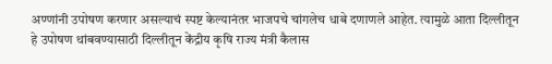अण्णांनी उपोषण करणार असल्याचं स्पष्ट केल्यानंतर भाजपचे चांगलेच धाबे दणाणले आहेत. त्यामुळे आता दिल्लीतून हे उपोषण थांबवण्यासाठी दिल्लीतून केंद्रीय कृषि राज्य मंत्री कैलास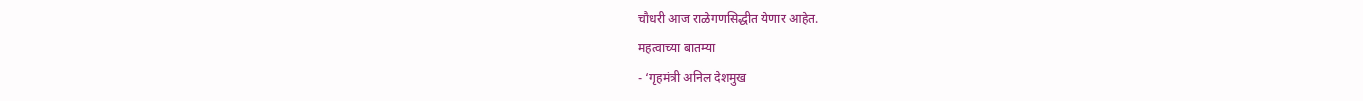चौधरी आज राळेगणसिद्धीत येणार आहेत.
महत्वाच्या बातम्या
- ‘गृहमंत्री अनिल देशमुख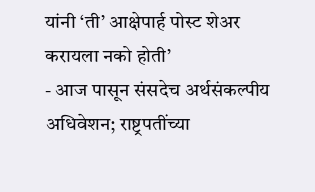यांनी ‘ती’ आक्षेपार्ह पोस्ट शेअर करायला नको होती’
- आज पासून संसदेच अर्थसंकल्पीय अधिवेशन; राष्ट्रपतींच्या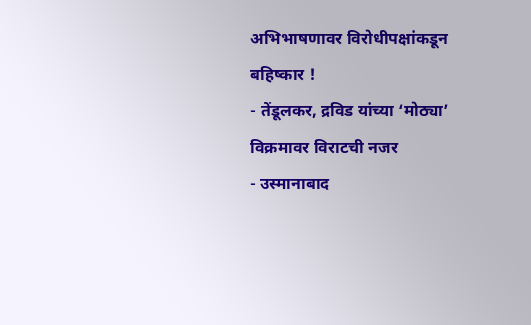अभिभाषणावर विरोधीपक्षांकडून बहिष्कार !
- तेंडूलकर, द्रविड यांच्या ‘मोठ्या’ विक्रमावर विराटची नजर
- उस्मानाबाद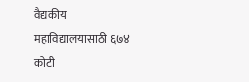वैद्यकीय महाविद्यालयासाठी ६७४ कोटी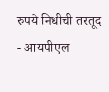रुपये निधीची तरतूद
- आयपीएल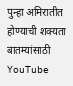पुन्हा अमिरातीत होण्याची शक्यता
बातम्यांसाठी YouTube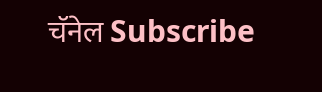चॅनेल Subscribe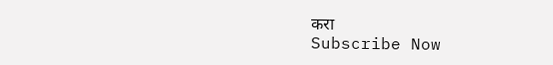करा
Subscribe Now